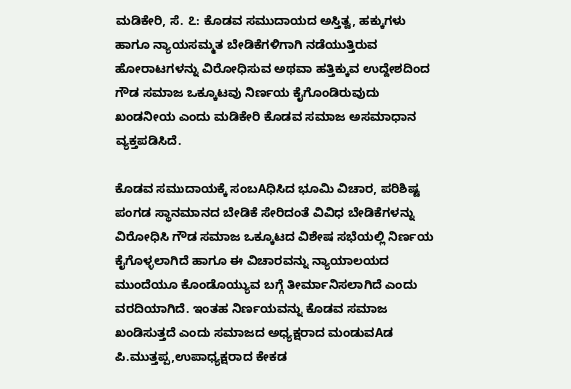ಮಡಿಕೇರಿ, ಸೆ. ೭: ಕೊಡವ ಸಮುದಾಯದ ಅಸ್ತಿತ್ವ, ಹಕ್ಕುಗಳು ಹಾಗೂ ನ್ಯಾಯಸಮ್ಮತ ಬೇಡಿಕೆಗಳಿಗಾಗಿ ನಡೆಯುತ್ತಿರುವ ಹೋರಾಟಗಳನ್ನು ವಿರೋಧಿಸುವ ಅಥವಾ ಹತ್ತಿಕ್ಕುವ ಉದ್ದೇಶದಿಂದ ಗೌಡ ಸಮಾಜ ಒಕ್ಕೂಟವು ನಿರ್ಣಯ ಕೈಗೊಂಡಿರುವುದು ಖಂಡನೀಯ ಎಂದು ಮಡಿಕೇರಿ ಕೊಡವ ಸಮಾಜ ಅಸಮಾಧಾನ ವ್ಯಕ್ತಪಡಿಸಿದೆ.

ಕೊಡವ ಸಮುದಾಯಕ್ಕೆ ಸಂಬAಧಿಸಿದ ಭೂಮಿ ವಿಚಾರ, ಪರಿಶಿಷ್ಟ ಪಂಗಡ ಸ್ಥಾನಮಾನದ ಬೇಡಿಕೆ ಸೇರಿದಂತೆ ವಿವಿಧ ಬೇಡಿಕೆಗಳನ್ನು ವಿರೋಧಿಸಿ ಗೌಡ ಸಮಾಜ ಒಕ್ಕೂಟದ ವಿಶೇಷ ಸಭೆಯಲ್ಲಿ ನಿರ್ಣಯ ಕೈಗೊಳ್ಳಲಾಗಿದೆ ಹಾಗೂ ಈ ವಿಚಾರವನ್ನು ನ್ಯಾಯಾಲಯದ ಮುಂದೆಯೂ ಕೊಂಡೊಯ್ಯುವ ಬಗ್ಗೆ ತೀರ್ಮಾನಿಸಲಾಗಿದೆ ಎಂದು ವರದಿಯಾಗಿದೆ. ಇಂತಹ ನಿರ್ಣಯವನ್ನು ಕೊಡವ ಸಮಾಜ ಖಂಡಿಸುತ್ತದೆ ಎಂದು ಸಮಾಜದ ಅಧ್ಯಕ್ಷರಾದ ಮಂಡುವAಡ ಪಿ.ಮುತ್ತಪ್ಪ,ಉಪಾಧ್ಯಕ್ಷರಾದ ಕೇಕಡ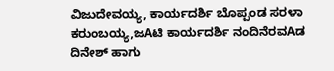ವಿಜುದೇವಯ್ಯ, ಕಾರ್ಯದರ್ಶಿ ಬೊಪ್ಪಂಡ ಸರಳಾ ಕರುಂಬಯ್ಯ,ಜAಟಿ ಕಾರ್ಯದರ್ಶಿ ನಂದಿನೆರವAಡ ದಿನೇಶ್ ಹಾಗು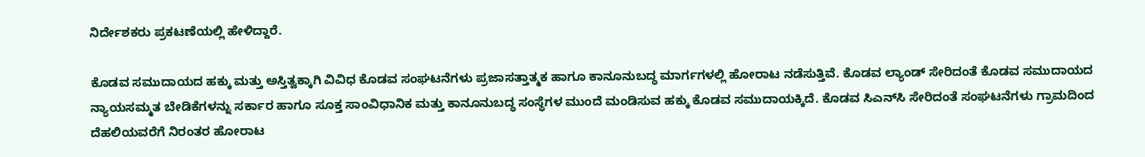ನಿರ್ದೇಶಕರು ಪ್ರಕಟಣೆಯಲ್ಲಿ ಹೇಳಿದ್ದಾರೆ.

ಕೊಡವ ಸಮುದಾಯದ ಹಕ್ಕು ಮತ್ತು ಅಸ್ತಿತ್ವಕ್ಕಾಗಿ ವಿವಿಧ ಕೊಡವ ಸಂಘಟನೆಗಳು ಪ್ರಜಾಸತ್ತಾತ್ಮಕ ಹಾಗೂ ಕಾನೂನುಬದ್ಧ ಮಾರ್ಗಗಳಲ್ಲಿ ಹೋರಾಟ ನಡೆಸುತ್ತಿವೆ. ಕೊಡವ ಲ್ಯಾಂಡ್ ಸೇರಿದಂತೆ ಕೊಡವ ಸಮುದಾಯದ ನ್ಯಾಯಸಮ್ಮತ ಬೇಡಿಕೆಗಳನ್ನು ಸರ್ಕಾರ ಹಾಗೂ ಸೂಕ್ತ ಸಾಂವಿಧಾನಿಕ ಮತ್ತು ಕಾನೂನುಬದ್ಧ ಸಂಸ್ಥೆಗಳ ಮುಂದೆ ಮಂಡಿಸುವ ಹಕ್ಕು ಕೊಡವ ಸಮುದಾಯಕ್ಕಿದೆ. ಕೊಡವ ಸಿಎನ್‌ಸಿ ಸೇರಿದಂತೆ ಸಂಘಟನೆಗಳು ಗ್ರಾಮದಿಂದ ದೆಹಲಿಯವರೆಗೆ ನಿರಂತರ ಹೋರಾಟ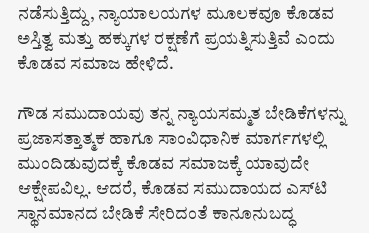ನಡೆಸುತ್ತಿದ್ದು, ನ್ಯಾಯಾಲಯಗಳ ಮೂಲಕವೂ ಕೊಡವ ಅಸ್ತಿತ್ವ ಮತ್ತು ಹಕ್ಕುಗಳ ರಕ್ಷಣೆಗೆ ಪ್ರಯತ್ನಿಸುತ್ತಿವೆ ಎಂದು ಕೊಡವ ಸಮಾಜ ಹೇಳಿದೆ.

ಗೌಡ ಸಮುದಾಯವು ತನ್ನ ನ್ಯಾಯಸಮ್ಮತ ಬೇಡಿಕೆಗಳನ್ನು ಪ್ರಜಾಸತ್ತಾತ್ಮಕ ಹಾಗೂ ಸಾಂವಿಧಾನಿಕ ಮಾರ್ಗಗಳಲ್ಲಿ ಮುಂದಿಡುವುದಕ್ಕೆ ಕೊಡವ ಸಮಾಜಕ್ಕೆ ಯಾವುದೇ ಆಕ್ಷೇಪವಿಲ್ಲ. ಆದರೆ, ಕೊಡವ ಸಮುದಾಯದ ಎಸ್‌ಟಿ ಸ್ಥಾನಮಾನದ ಬೇಡಿಕೆ ಸೇರಿದಂತೆ ಕಾನೂನುಬದ್ಧ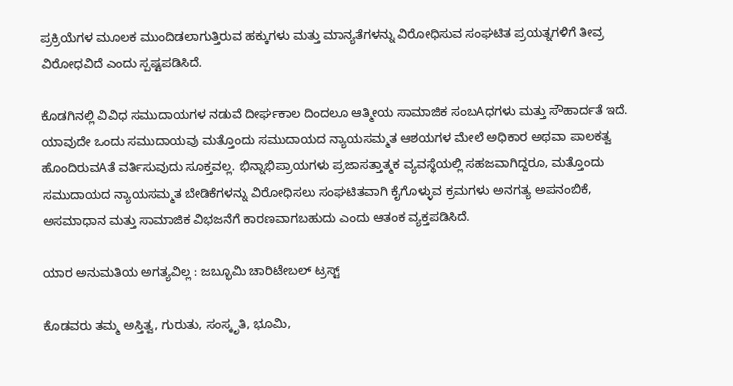ಪ್ರಕ್ರಿಯೆಗಳ ಮೂಲಕ ಮುಂದಿಡಲಾಗುತ್ತಿರುವ ಹಕ್ಕುಗಳು ಮತ್ತು ಮಾನ್ಯತೆಗಳನ್ನು ವಿರೋಧಿಸುವ ಸಂಘಟಿತ ಪ್ರಯತ್ನಗಳಿಗೆ ತೀವ್ರ ವಿರೋಧವಿದೆ ಎಂದು ಸ್ಪಷ್ಟಪಡಿಸಿದೆ.

ಕೊಡಗಿನಲ್ಲಿ ವಿವಿಧ ಸಮುದಾಯಗಳ ನಡುವೆ ದೀರ್ಘಕಾಲ ದಿಂದಲೂ ಆತ್ಮೀಯ ಸಾಮಾಜಿಕ ಸಂಬAಧಗಳು ಮತ್ತು ಸೌಹಾರ್ದತೆ ಇದೆ. ಯಾವುದೇ ಒಂದು ಸಮುದಾಯವು ಮತ್ತೊಂದು ಸಮುದಾಯದ ನ್ಯಾಯಸಮ್ಮತ ಆಶಯಗಳ ಮೇಲೆ ಅಧಿಕಾರ ಅಥವಾ ಪಾಲಕತ್ವ ಹೊಂದಿರುವAತೆ ವರ್ತಿಸುವುದು ಸೂಕ್ತವಲ್ಲ. ಭಿನ್ನಾಭಿಪ್ರಾಯಗಳು ಪ್ರಜಾಸತ್ತಾತ್ಮಕ ವ್ಯವಸ್ಥೆಯಲ್ಲಿ ಸಹಜವಾಗಿದ್ದರೂ, ಮತ್ತೊಂದು ಸಮುದಾಯದ ನ್ಯಾಯಸಮ್ಮತ ಬೇಡಿಕೆಗಳನ್ನು ವಿರೋಧಿಸಲು ಸಂಘಟಿತವಾಗಿ ಕೈಗೊಳ್ಳುವ ಕ್ರಮಗಳು ಅನಗತ್ಯ ಅಪನಂಬಿಕೆ, ಅಸಮಾಧಾನ ಮತ್ತು ಸಾಮಾಜಿಕ ವಿಭಜನೆಗೆ ಕಾರಣವಾಗಬಹುದು ಎಂದು ಆತಂಕ ವ್ಯಕ್ತಪಡಿಸಿದೆ.

ಯಾರ ಅನುಮತಿಯ ಅಗತ್ಯವಿಲ್ಲ : ಜಬ್ಭೂಮಿ ಚಾರಿಟೇಬಲ್ ಟ್ರಸ್ಟ್

ಕೊಡವರು ತಮ್ಮ ಅಸ್ತಿತ್ವ, ಗುರುತು, ಸಂಸ್ಕೃತಿ, ಭೂಮಿ,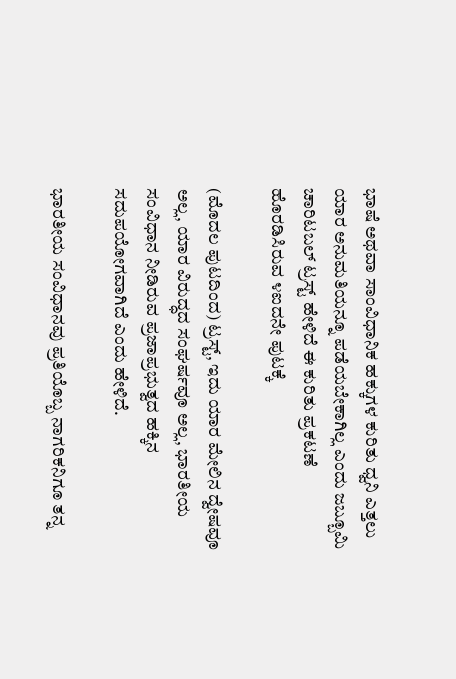ಭಾಷೆ ಅಥವಾ ಸಾಂವಿಧಾನಿಕ ಹಕ್ಕುಗಳ ಕುರಿತು ಧ್ವನಿ ಎತ್ತಲು ಯಾರ ಅನುಮತಿಯನ್ನೂ ಪಡೆಯಬೇಕಾಗಿಲ್ಲ ಎಂದು ಜಬ್ಬೂಮಿ ಚಾರಿಟಬಲ್ ಟ್ರಸ್ಟ್ ಹೇಳಿದೆ ಈ ಕುರಿತು ಪ್ರಕಟಣೆ ಹೊರಡಿಸಿರುವ ೪ಐದನೇ ಪುಟಕ್ಕೆ

(ಮೊದಲ ಪುಟದಿಂದ) ಟ್ರಸ್ಟ್, ಇದು ಯಾರ ಮೇಲಿನ ದ್ವೇಷವೂ ಅಲ್ಲ, ಯಾರ ವಿರುದ್ಧದ ಸಂಘರ್ಷವೂ ಅಲ್ಲ, ಭಾರತೀಯ ಸಂವಿಧಾನ ನೀಡಿರುವ ಪ್ರಜಾಪ್ರಭುತ್ವದ ಹಕ್ಕಿನ ಸದುಪಯೋಗವಾಗಿದೆ ಎಂದು ಹೇಳಿದೆ.

ಭಾರತೀಯ ಸಂವಿಧಾನವು ಪ್ರತಿಯೊಬ್ಬ ನಾಗರಿಕನಿಗೂ ತನ್ನ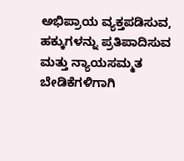ಅಭಿಪ್ರಾಯ ವ್ಯಕ್ತಪಡಿಸುವ, ಹಕ್ಕುಗಳನ್ನು ಪ್ರತಿಪಾದಿಸುವ ಮತ್ತು ನ್ಯಾಯಸಮ್ಮತ ಬೇಡಿಕೆಗಳಿಗಾಗಿ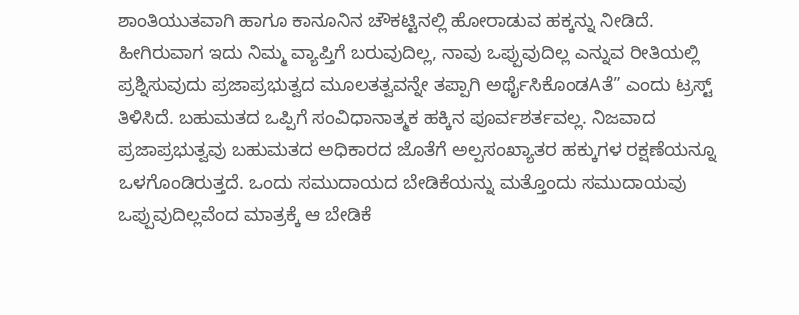ಶಾಂತಿಯುತವಾಗಿ ಹಾಗೂ ಕಾನೂನಿನ ಚೌಕಟ್ಟಿನಲ್ಲಿ ಹೋರಾಡುವ ಹಕ್ಕನ್ನು ನೀಡಿದೆ. ಹೀಗಿರುವಾಗ ಇದು ನಿಮ್ಮ ವ್ಯಾಪ್ತಿಗೆ ಬರುವುದಿಲ್ಲ, ನಾವು ಒಪ್ಪುವುದಿಲ್ಲ ಎನ್ನುವ ರೀತಿಯಲ್ಲಿ ಪ್ರಶ್ನಿಸುವುದು ಪ್ರಜಾಪ್ರಭುತ್ವದ ಮೂಲತತ್ವವನ್ನೇ ತಪ್ಪಾಗಿ ಅರ್ಥೈಸಿಕೊಂಡAತೆ” ಎಂದು ಟ್ರಸ್ಟ್ ತಿಳಿಸಿದೆ. ಬಹುಮತದ ಒಪ್ಪಿಗೆ ಸಂವಿಧಾನಾತ್ಮಕ ಹಕ್ಕಿನ ಪೂರ್ವಶರ್ತವಲ್ಲ. ನಿಜವಾದ ಪ್ರಜಾಪ್ರಭುತ್ವವು ಬಹುಮತದ ಅಧಿಕಾರದ ಜೊತೆಗೆ ಅಲ್ಪಸಂಖ್ಯಾತರ ಹಕ್ಕುಗಳ ರಕ್ಷಣೆಯನ್ನೂ ಒಳಗೊಂಡಿರುತ್ತದೆ. ಒಂದು ಸಮುದಾಯದ ಬೇಡಿಕೆಯನ್ನು ಮತ್ತೊಂದು ಸಮುದಾಯವು ಒಪ್ಪುವುದಿಲ್ಲವೆಂದ ಮಾತ್ರಕ್ಕೆ ಆ ಬೇಡಿಕೆ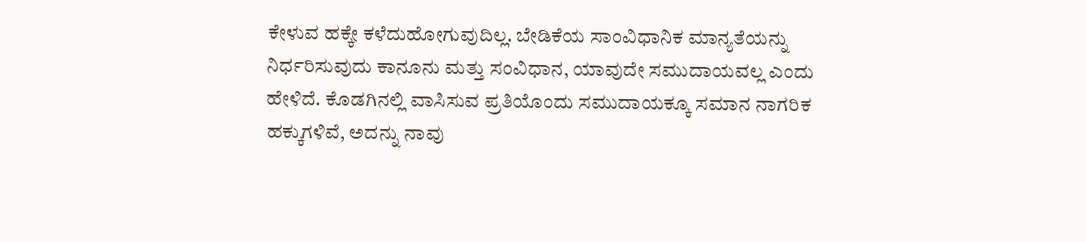ಕೇಳುವ ಹಕ್ಕೇ ಕಳೆದುಹೋಗುವುದಿಲ್ಲ. ಬೇಡಿಕೆಯ ಸಾಂವಿಧಾನಿಕ ಮಾನ್ಯತೆಯನ್ನು ನಿರ್ಧರಿಸುವುದು ಕಾನೂನು ಮತ್ತು ಸಂವಿಧಾನ, ಯಾವುದೇ ಸಮುದಾಯವಲ್ಲ ಎಂದು ಹೇಳಿದೆ. ಕೊಡಗಿನಲ್ಲಿ ವಾಸಿಸುವ ಪ್ರತಿಯೊಂದು ಸಮುದಾಯಕ್ಕೂ ಸಮಾನ ನಾಗರಿಕ ಹಕ್ಕುಗಳಿವೆ, ಅದನ್ನು ನಾವು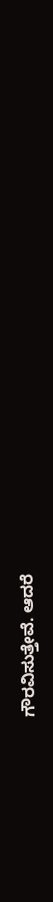ಗೌರವಿಸುತ್ತೇವೆ. ಆದರೆ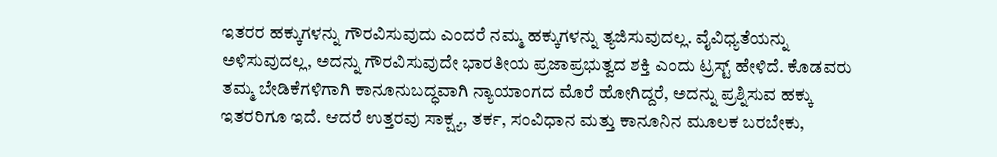ಇತರರ ಹಕ್ಕುಗಳನ್ನು ಗೌರವಿಸುವುದು ಎಂದರೆ ನಮ್ಮ ಹಕ್ಕುಗಳನ್ನು ತ್ಯಜಿಸುವುದಲ್ಲ. ವೈವಿಧ್ಯತೆಯನ್ನು ಅಳಿಸುವುದಲ್ಲ, ಅದನ್ನು ಗೌರವಿಸುವುದೇ ಭಾರತೀಯ ಪ್ರಜಾಪ್ರಭುತ್ವದ ಶಕ್ತಿ ಎಂದು ಟ್ರಸ್ಟ್ ಹೇಳಿದೆ. ಕೊಡವರು ತಮ್ಮ ಬೇಡಿಕೆಗಳಿಗಾಗಿ ಕಾನೂನುಬದ್ಧವಾಗಿ ನ್ಯಾಯಾಂಗದ ಮೊರೆ ಹೋಗಿದ್ದರೆ, ಅದನ್ನು ಪ್ರಶ್ನಿಸುವ ಹಕ್ಕು ಇತರರಿಗೂ ಇದೆ. ಆದರೆ ಉತ್ತರವು ಸಾಕ್ಷ್ಯ, ತರ್ಕ, ಸಂವಿಧಾನ ಮತ್ತು ಕಾನೂನಿನ ಮೂಲಕ ಬರಬೇಕು,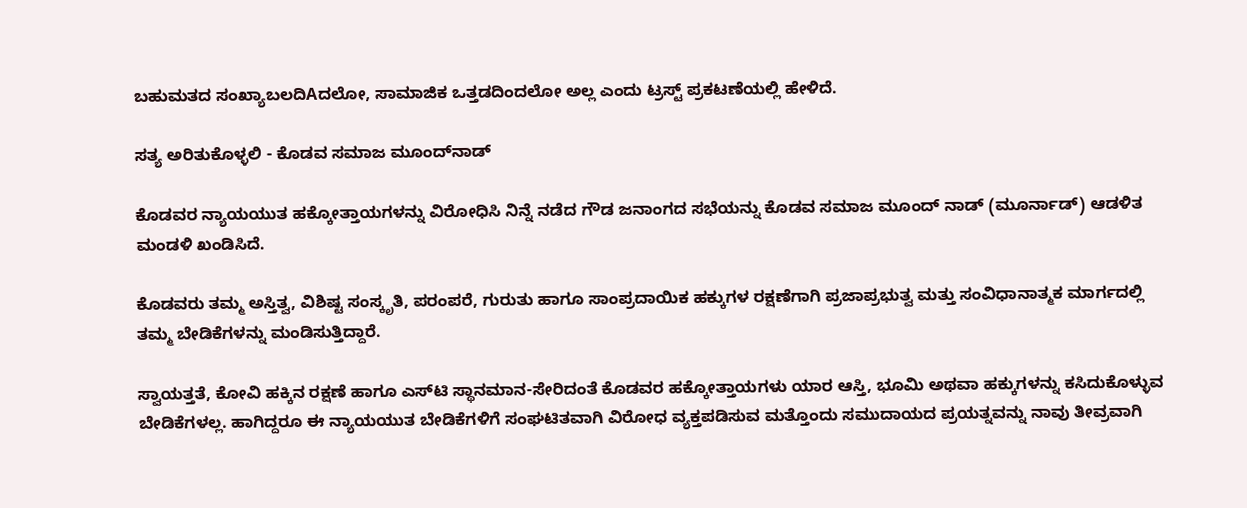ಬಹುಮತದ ಸಂಖ್ಯಾಬಲದಿAದಲೋ, ಸಾಮಾಜಿಕ ಒತ್ತಡದಿಂದಲೋ ಅಲ್ಲ ಎಂದು ಟ್ರಸ್ಟ್ ಪ್ರಕಟಣೆಯಲ್ಲಿ ಹೇಳಿದೆ.

ಸತ್ಯ ಅರಿತುಕೊಳ್ಳಲಿ - ಕೊಡವ ಸಮಾಜ ಮೂಂದ್‌ನಾಡ್

ಕೊಡವರ ನ್ಯಾಯಯುತ ಹಕ್ಕೋತ್ತಾಯಗಳನ್ನು ವಿರೋಧಿಸಿ ನಿನ್ನೆ ನಡೆದ ಗೌಡ ಜನಾಂಗದ ಸಭೆಯನ್ನು ಕೊಡವ ಸಮಾಜ ಮೂಂದ್ ನಾಡ್ (ಮೂರ್ನಾಡ್) ಆಡಳಿತ ಮಂಡಳಿ ಖಂಡಿಸಿದೆ.

ಕೊಡವರು ತಮ್ಮ ಅಸ್ತಿತ್ವ, ವಿಶಿಷ್ಟ ಸಂಸ್ಕೃತಿ, ಪರಂಪರೆ, ಗುರುತು ಹಾಗೂ ಸಾಂಪ್ರದಾಯಿಕ ಹಕ್ಕುಗಳ ರಕ್ಷಣೆಗಾಗಿ ಪ್ರಜಾಪ್ರಭುತ್ವ ಮತ್ತು ಸಂವಿಧಾನಾತ್ಮಕ ಮಾರ್ಗದಲ್ಲಿ ತಮ್ಮ ಬೇಡಿಕೆಗಳನ್ನು ಮಂಡಿಸುತ್ತಿದ್ದಾರೆ.

ಸ್ವಾಯತ್ತತೆ, ಕೋವಿ ಹಕ್ಕಿನ ರಕ್ಷಣೆ ಹಾಗೂ ಎಸ್‌ಟಿ ಸ್ಥಾನಮಾನ-ಸೇರಿದಂತೆ ಕೊಡವರ ಹಕ್ಕೋತ್ತಾಯಗಳು ಯಾರ ಆಸ್ತಿ, ಭೂಮಿ ಅಥವಾ ಹಕ್ಕುಗಳನ್ನು ಕಸಿದುಕೊಳ್ಳುವ ಬೇಡಿಕೆಗಳಲ್ಲ. ಹಾಗಿದ್ದರೂ ಈ ನ್ಯಾಯಯುತ ಬೇಡಿಕೆಗಳಿಗೆ ಸಂಘಟಿತವಾಗಿ ವಿರೋಧ ವ್ಯಕ್ತಪಡಿಸುವ ಮತ್ತೊಂದು ಸಮುದಾಯದ ಪ್ರಯತ್ನವನ್ನು ನಾವು ತೀವ್ರವಾಗಿ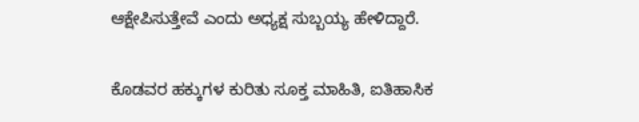ಆಕ್ಷೇಪಿಸುತ್ತೇವೆ ಎಂದು ಅಧ್ಯಕ್ಷ ಸುಬ್ಬಯ್ಯ ಹೇಳಿದ್ದಾರೆ.

ಕೊಡವರ ಹಕ್ಕುಗಳ ಕುರಿತು ಸೂಕ್ತ ಮಾಹಿತಿ, ಐತಿಹಾಸಿಕ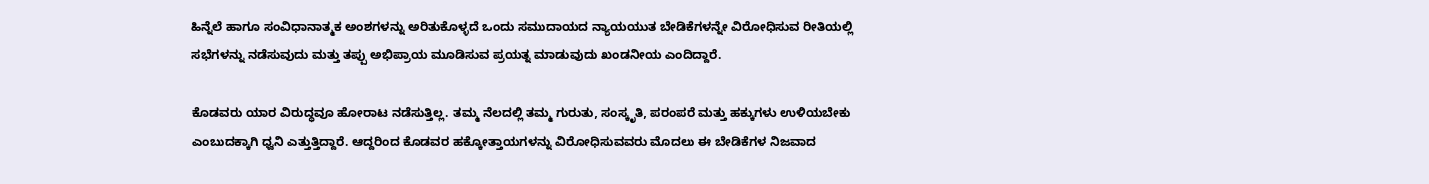ಹಿನ್ನೆಲೆ ಹಾಗೂ ಸಂವಿಧಾನಾತ್ಮಕ ಅಂಶಗಳನ್ನು ಅರಿತುಕೊಳ್ಳದೆ ಒಂದು ಸಮುದಾಯದ ನ್ಯಾಯಯುತ ಬೇಡಿಕೆಗಳನ್ನೇ ವಿರೋಧಿಸುವ ರೀತಿಯಲ್ಲಿ ಸಭೆಗಳನ್ನು ನಡೆಸುವುದು ಮತ್ತು ತಪ್ಪು ಅಭಿಪ್ರಾಯ ಮೂಡಿಸುವ ಪ್ರಯತ್ನ ಮಾಡುವುದು ಖಂಡನೀಯ ಎಂದಿದ್ದಾರೆ.

ಕೊಡವರು ಯಾರ ವಿರುದ್ಧವೂ ಹೋರಾಟ ನಡೆಸುತ್ತಿಲ್ಲ. ತಮ್ಮ ನೆಲದಲ್ಲಿ ತಮ್ಮ ಗುರುತು, ಸಂಸ್ಕೃತಿ, ಪರಂಪರೆ ಮತ್ತು ಹಕ್ಕುಗಳು ಉಳಿಯಬೇಕು ಎಂಬುದಕ್ಕಾಗಿ ಧ್ವನಿ ಎತ್ತುತ್ತಿದ್ದಾರೆ. ಆದ್ದರಿಂದ ಕೊಡವರ ಹಕ್ಕೋತ್ತಾಯಗಳನ್ನು ವಿರೋಧಿಸುವವರು ಮೊದಲು ಈ ಬೇಡಿಕೆಗಳ ನಿಜವಾದ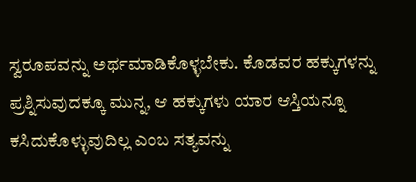ಸ್ವರೂಪವನ್ನು ಅರ್ಥಮಾಡಿಕೊಳ್ಳಬೇಕು. ಕೊಡವರ ಹಕ್ಕುಗಳನ್ನು ಪ್ರಶ್ನಿಸುವುದಕ್ಕೂ ಮುನ್ನ, ಆ ಹಕ್ಕುಗಳು ಯಾರ ಆಸ್ತಿಯನ್ನೂ ಕಸಿದುಕೊಳ್ಳುವುದಿಲ್ಲ ಎಂಬ ಸತ್ಯವನ್ನು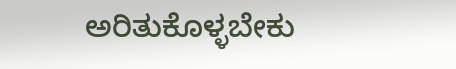ಅರಿತುಕೊಳ್ಳಬೇಕು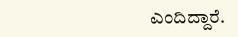ಎಂದಿದ್ದಾರೆ.